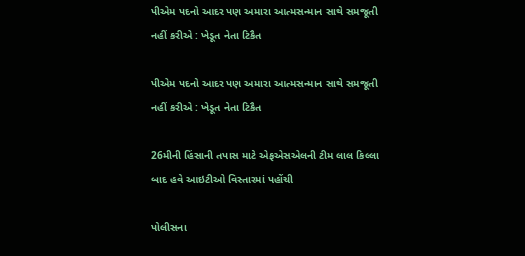પીએમ પદનો આદર પણ અમારા આત્મસન્માન સાથે સમજૂતી નહીં કરીએ : ખેડૂત નેતા ટિકૈત

પીએમ પદનો આદર પણ અમારા આત્મસન્માન સાથે સમજૂતી નહીં કરીએ : ખેડૂત નેતા ટિકૈત

26મીની હિંસાની તપાસ માટે એફએસએલની ટીમ લાલ કિલ્લા બાદ હવે આઇટીઓ વિસ્તારમાં પહોંચી

પોલીસના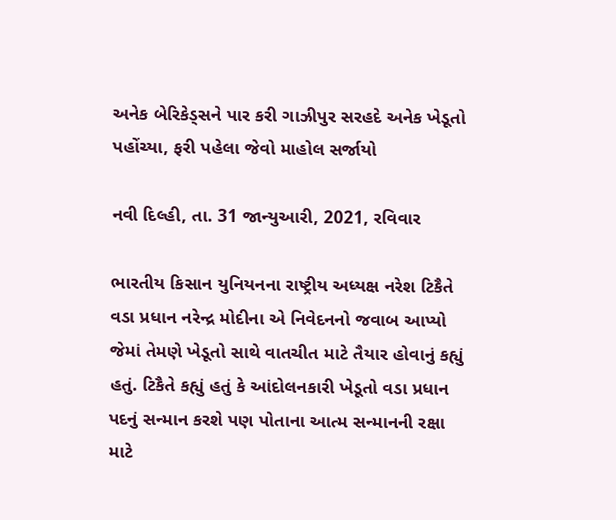અનેક બેરિકેડ્સને પાર કરી ગાઝીપુર સરહદે અનેક ખેડૂતો પહોંચ્યા, ફરી પહેલા જેવો માહોલ સર્જાયો

નવી દિલ્હી, તા. 31 જાન્યુઆરી, 2021, રવિવાર

ભારતીય કિસાન યુનિયનના રાષ્ટ્રીય અધ્યક્ષ નરેશ ટિકૈતે વડા પ્રધાન નરેન્દ્ર મોદીના એ નિવેદનનો જવાબ આપ્યો જેમાં તેમણે ખેડૂતો સાથે વાતચીત માટે તૈયાર હોવાનું કહ્યું હતું. ટિકૈતે કહ્યું હતું કે આંદોલનકારી ખેડૂતો વડા પ્રધાન પદનું સન્માન કરશે પણ પોતાના આત્મ સન્માનની રક્ષા માટે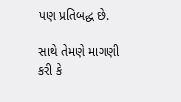પણ પ્રતિબદ્ધ છે.

સાથે તેમણે માગણી કરી કે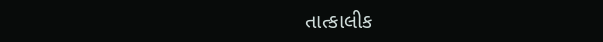તાત્કાલીક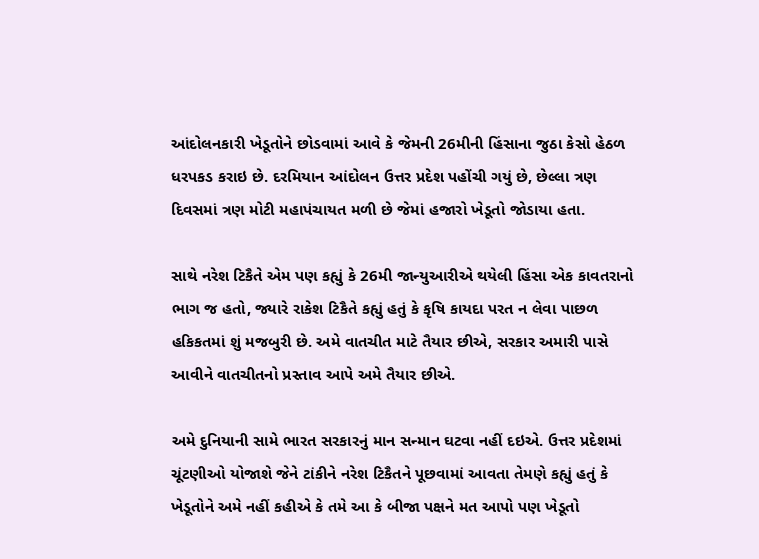આંદોલનકારી ખેડૂતોને છોડવામાં આવે કે જેમની 26મીની હિંસાના જુઠા કેસો હેઠળ ધરપકડ કરાઇ છે. દરમિયાન આંદોલન ઉત્તર પ્રદેશ પહોંચી ગયું છે, છેલ્લા ત્રણ દિવસમાં ત્રણ મોટી મહાપંચાયત મળી છે જેમાં હજારો ખેડૂતો જોડાયા હતા.

સાથે નરેશ ટિકૈતે એમ પણ કહ્યું કે 26મી જાન્યુઆરીએ થયેલી હિંસા એક કાવતરાનો ભાગ જ હતો, જ્યારે રાકેશ ટિકૈતે કહ્યું હતું કે કૃષિ કાયદા પરત ન લેવા પાછળ હકિકતમાં શું મજબુરી છે. અમે વાતચીત માટે તૈયાર છીએ, સરકાર અમારી પાસે આવીને વાતચીતનો પ્રસ્તાવ આપે અમે તૈયાર છીએ.

અમે દુનિયાની સામે ભારત સરકારનું માન સન્માન ઘટવા નહીં દઇએ. ઉત્તર પ્રદેશમાં ચૂંટણીઓ યોજાશે જેને ટાંકીને નરેશ ટિકૈતને પૂછવામાં આવતા તેમણે કહ્યું હતું કે ખેડૂતોને અમે નહીં કહીએ કે તમે આ કે બીજા પક્ષને મત આપો પણ ખેડૂતો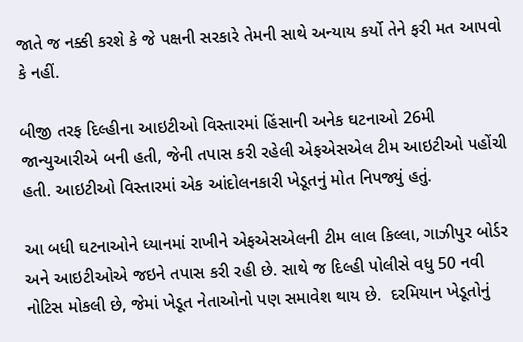જાતે જ નક્કી કરશે કે જે પક્ષની સરકારે તેમની સાથે અન્યાય કર્યો તેને ફરી મત આપવો કે નહીં.

બીજી તરફ દિલ્હીના આઇટીઓ વિસ્તારમાં હિંસાની અનેક ઘટનાઓ 26મી જાન્યુઆરીએ બની હતી, જેની તપાસ કરી રહેલી એફએસએલ ટીમ આઇટીઓ પહોંચી હતી. આઇટીઓ વિસ્તારમાં એક આંદોલનકારી ખેડૂતનું મોત નિપજ્યું હતું.

આ બધી ઘટનાઓને ધ્યાનમાં રાખીને એફએસએલની ટીમ લાલ કિલ્લા, ગાઝીપુર બોર્ડર અને આઇટીઓએ જઇને તપાસ કરી રહી છે. સાથે જ દિલ્હી પોલીસે વધુ 50 નવી નોટિસ મોકલી છે, જેમાં ખેડૂત નેતાઓનો પણ સમાવેશ થાય છે.  દરમિયાન ખેડૂતોનું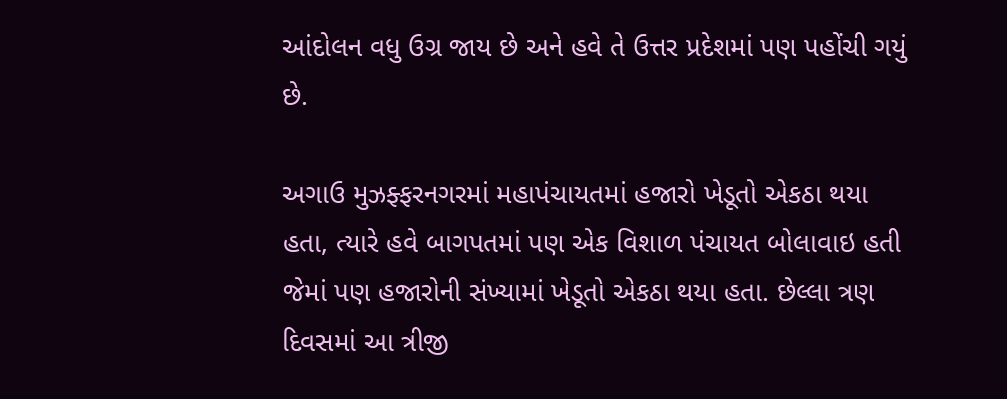આંદોલન વધુ ઉગ્ર જાય છે અને હવે તે ઉત્તર પ્રદેશમાં પણ પહોંચી ગયું છે.

અગાઉ મુઝફ્ફરનગરમાં મહાપંચાયતમાં હજારો ખેડૂતો એકઠા થયા હતા, ત્યારે હવે બાગપતમાં પણ એક વિશાળ પંચાયત બોલાવાઇ હતી જેમાં પણ હજારોની સંખ્યામાં ખેડૂતો એકઠા થયા હતા. છેલ્લા ત્રણ દિવસમાં આ ત્રીજી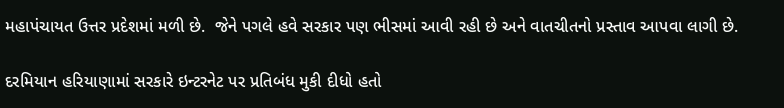મહાપંચાયત ઉત્તર પ્રદેશમાં મળી છે.  જેને પગલે હવે સરકાર પણ ભીસમાં આવી રહી છે અને વાતચીતનો પ્રસ્તાવ આપવા લાગી છે.

દરમિયાન હરિયાણામાં સરકારે ઇન્ટરનેટ પર પ્રતિબંધ મુકી દીધો હતો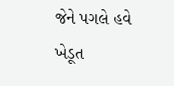જેને પગલે હવે ખેડૂત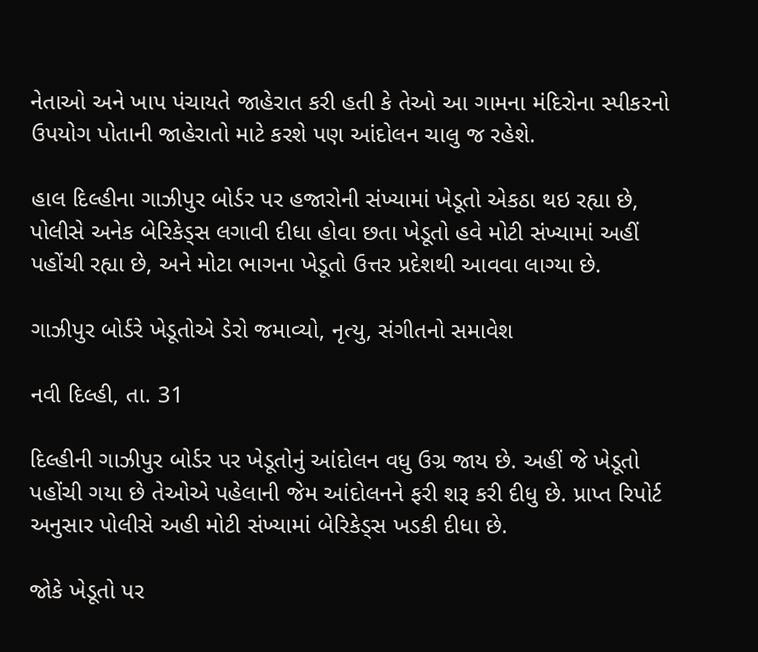નેતાઓ અને ખાપ પંચાયતે જાહેરાત કરી હતી કે તેઓ આ ગામના મંદિરોના સ્પીકરનો ઉપયોગ પોતાની જાહેરાતો માટે કરશે પણ આંદોલન ચાલુ જ રહેશે.

હાલ દિલ્હીના ગાઝીપુર બોર્ડર પર હજારોની સંખ્યામાં ખેડૂતો એકઠા થઇ રહ્યા છે, પોલીસે અનેક બેરિકેડ્સ લગાવી દીધા હોવા છતા ખેડૂતો હવે મોટી સંખ્યામાં અહીં પહોંચી રહ્યા છે, અને મોટા ભાગના ખેડૂતો ઉત્તર પ્રદેશથી આવવા લાગ્યા છે.

ગાઝીપુર બોર્ડરે ખેડૂતોએ ડેરો જમાવ્યો, નૃત્યુ, સંગીતનો સમાવેશ

નવી દિલ્હી, તા. 31

દિલ્હીની ગાઝીપુર બોર્ડર પર ખેડૂતોનું આંદોલન વધુ ઉગ્ર જાય છે. અહીં જે ખેડૂતો પહોંચી ગયા છે તેઓએ પહેલાની જેમ આંદોલનને ફરી શરૂ કરી દીધુ છે. પ્રાપ્ત રિપોર્ટ અનુસાર પોલીસે અહી મોટી સંખ્યામાં બેરિકેડ્સ ખડકી દીધા છે.

જોકે ખેડૂતો પર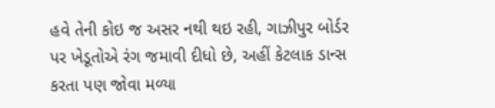હવે તેની કોઇ જ અસર નથી થઇ રહી, ગાઝીપુર બોર્ડર પર ખેડૂતોએ રંગ જમાવી દીધો છે, અહીં કેટલાક ડાન્સ કરતા પણ જોવા મળ્યા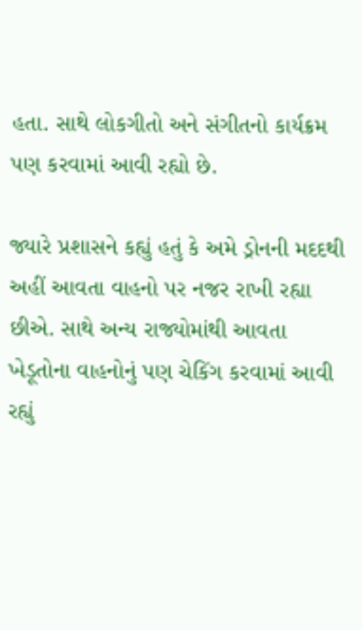હતા. સાથે લોકગીતો અને સંગીતનો કાર્યક્રમ પણ કરવામાં આવી રહ્યો છે.

જ્યારે પ્રશાસને કહ્યું હતું કે અમે ડ્રોનની મદદથી અહીં આવતા વાહનો પર નજર રાખી રહ્યા છીએ. સાથે અન્ય રાજ્યોમાંથી આવતા ખેડૂતોના વાહનોનું પણ ચેકિંગ કરવામાં આવી રહ્યું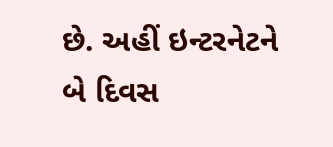છે. અહીં ઇન્ટરનેટને બે દિવસ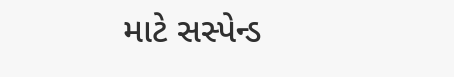માટે સસ્પેન્ડ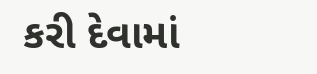કરી દેવામાં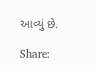આવ્યું છે.

Share: